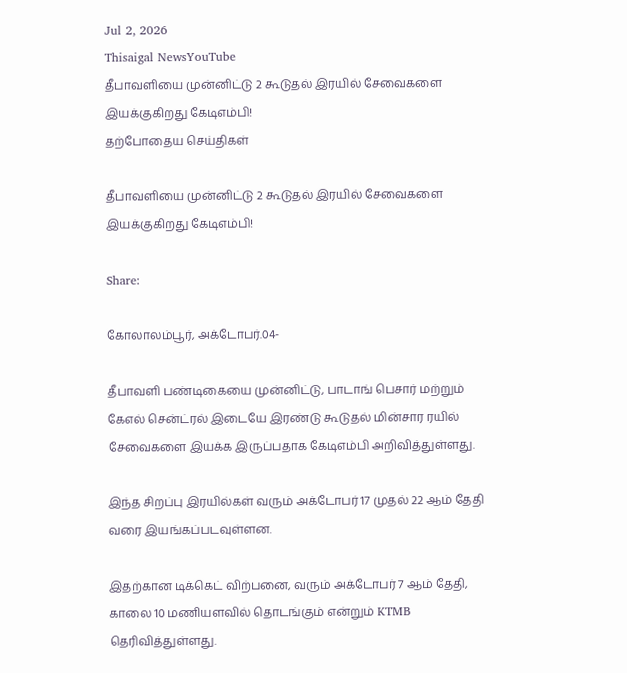Jul 2, 2026
Thisaigal NewsYouTube
தீபாவளியை முன்னிட்டு 2 கூடுதல் இரயில் சேவைகளை இயக்குகிறது கேடிஎம்பி!
தற்போதைய செய்திகள்

தீபாவளியை முன்னிட்டு 2 கூடுதல் இரயில் சேவைகளை இயக்குகிறது கேடிஎம்பி!

Share:

கோலாலம்பூர், அக்டோபர்.04-

தீபாவளி பண்டிகையை முன்னிட்டு, பாடாங் பெசார் மற்றும் கேஎல் சென்ட்ரல் இடையே இரண்டு கூடுதல் மின்சார ரயில் சேவைகளை இயக்க இருப்பதாக கேடிஎம்பி அறிவித்துள்ளது.

இந்த சிறப்பு இரயில்கள் வரும் அக்டோபர் 17 முதல் 22 ஆம் தேதி வரை இயங்கப்படவுள்ளன.

இதற்கான டிக்கெட் விற்பனை, வரும் அக்டோபர் 7 ஆம் தேதி, காலை 10 மணியளவில் தொடங்கும் என்றும் KTMB தெரிவித்துள்ளது.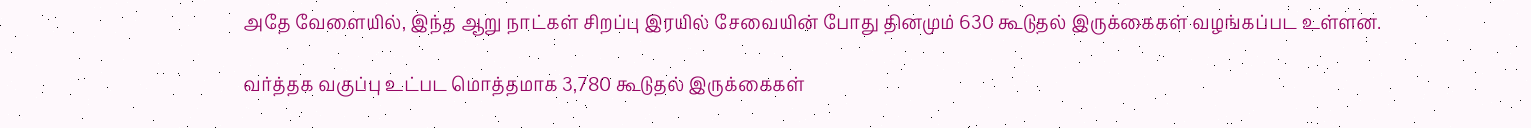அதே வேளையில், இந்த ஆறு நாட்கள் சிறப்பு இரயில் சேவையின் போது தினமும் 630 கூடுதல் இருக்கைகள் வழங்கப்பட உள்ளன.

வர்த்தக வகுப்பு உட்பட மொத்தமாக 3,780 கூடுதல் இருக்கைகள்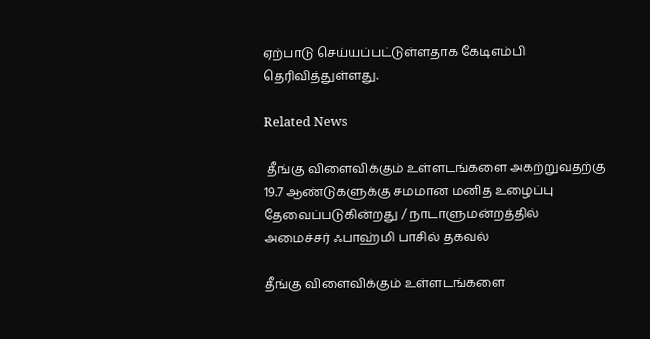ஏற்பாடு செய்யப்பட்டுள்ளதாக கேடிஎம்பி தெரிவித்துள்ளது.

Related News

 தீங்கு விளைவிக்கும் உள்ளடங்களை அகற்றுவதற்கு 19.7 ஆண்டுகளுக்கு சமமான மனித உழைப்பு தேவைப்படுகின்றது / நாடாளுமன்றத்தில் அமைச்சர் ஃபாஹ்மி பாசில் தகவல்

தீங்கு விளைவிக்கும் உள்ளடங்களை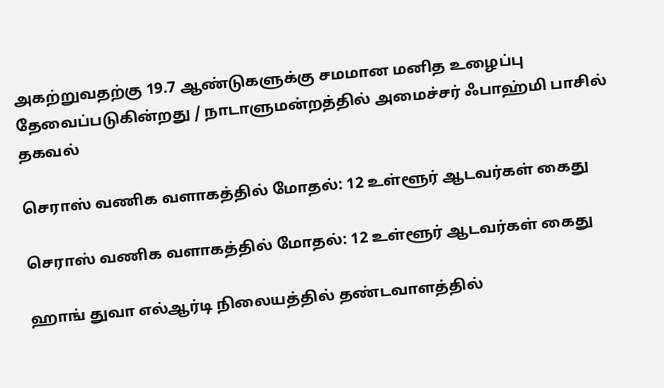அகற்றுவதற்கு 19.7 ஆண்டுகளுக்கு சமமான மனித உழைப்பு தேவைப்படுகின்றது / நாடாளுமன்றத்தில் அமைச்சர் ஃபாஹ்மி பாசில் தகவல்

செராஸ் வணிக வளாகத்தில் மோதல்: 12 உள்ளூர் ஆடவர்கள் கைது

செராஸ் வணிக வளாகத்தில் மோதல்: 12 உள்ளூர் ஆடவர்கள் கைது

ஹாங் துவா எல்ஆர்டி நிலையத்தில் தண்டவாளத்தில்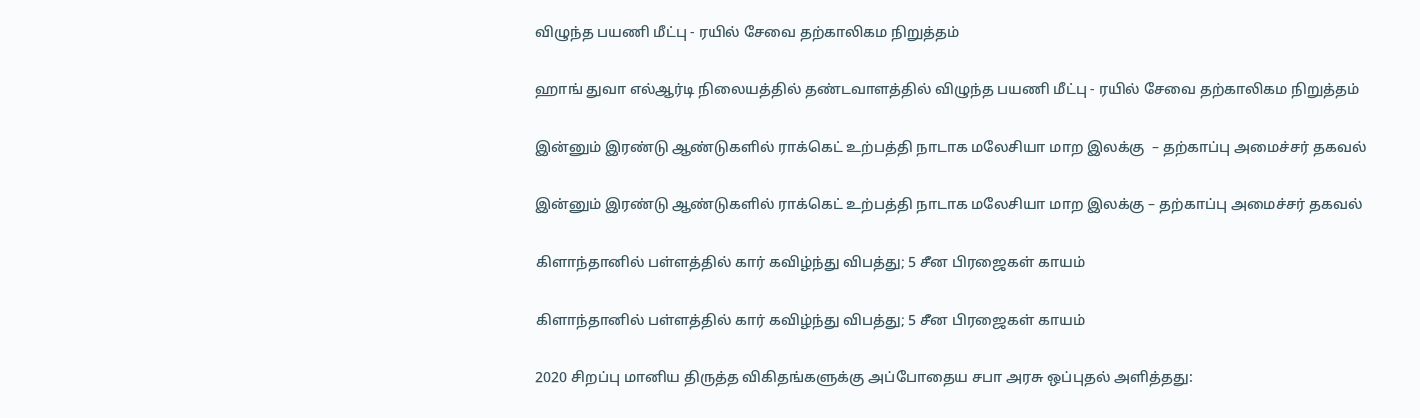விழுந்த பயணி மீட்பு - ரயில் சேவை தற்காலிகம நிறுத்தம்

ஹாங் துவா எல்ஆர்டி நிலையத்தில் தண்டவாளத்தில் விழுந்த பயணி மீட்பு - ரயில் சேவை தற்காலிகம நிறுத்தம்

இன்னும் இரண்டு ஆண்டுகளில் ராக்கெட் உற்பத்தி நாடாக மலேசியா மாற இலக்கு  – தற்காப்பு அமைச்சர் தகவல்

இன்னும் இரண்டு ஆண்டுகளில் ராக்கெட் உற்பத்தி நாடாக மலேசியா மாற இலக்கு – தற்காப்பு அமைச்சர் தகவல்

கிளாந்தானில் பள்ளத்தில் கார் கவிழ்ந்து விபத்து; 5 சீன பிரஜைகள் காயம்

கிளாந்தானில் பள்ளத்தில் கார் கவிழ்ந்து விபத்து; 5 சீன பிரஜைகள் காயம்

2020 சிறப்பு மானிய திருத்த விகிதங்களுக்கு அப்போதைய சபா அரசு ஒப்புதல் அளித்தது: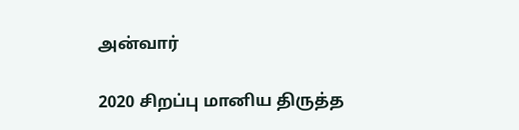அன்வார்

2020 சிறப்பு மானிய திருத்த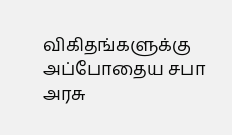விகிதங்களுக்கு அப்போதைய சபா அரசு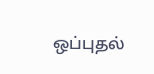ஒப்புதல்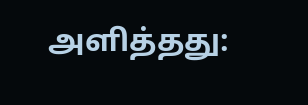அளித்தது: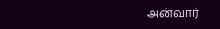அன்வார்